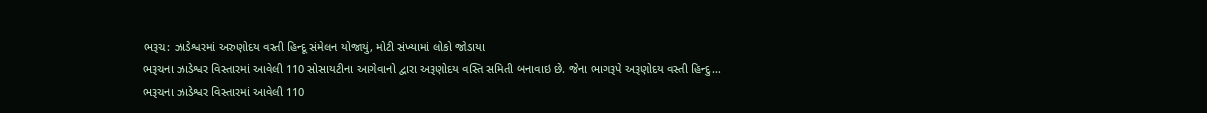ભરૂચ: ઝાડેશ્વરમાં અરુણોદય વસ્તી હિન્દૂ સંમેલન યોજાયું, મોટી સંખ્યામાં લોકો જોડાયા
ભરૂચના ઝાડેશ્વર વિસ્તારમાં આવેલી 110 સોસાયટીના આગેવાનો દ્વારા અરૂણોદય વસ્તિ સમિતી બનાવાઇ છે. જેના ભાગરૂપે અરૂણોદય વસ્તી હિન્દુ…
ભરૂચના ઝાડેશ્વર વિસ્તારમાં આવેલી 110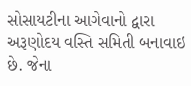સોસાયટીના આગેવાનો દ્વારા અરૂણોદય વસ્તિ સમિતી બનાવાઇ છે. જેના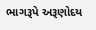ભાગરૂપે અરૂણોદય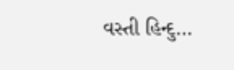વસ્તી હિન્દુ…